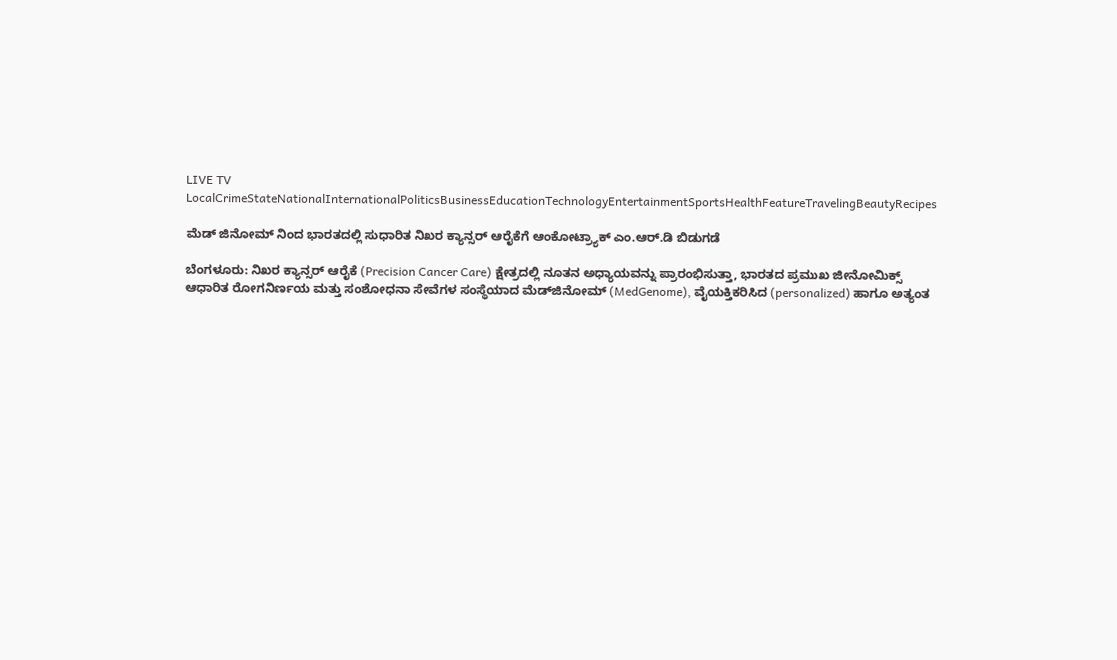LIVE TV LocalCrimeStateNationalInternationalPoliticsBusinessEducationTechnologyEntertainmentSportsHealthFeatureTravelingBeautyRecipes

ಮೆಡ್ ಜಿನೋಮ್ ನಿಂದ ಭಾರತದಲ್ಲಿ ಸುಧಾರಿತ ನಿಖರ ಕ್ಯಾನ್ಸರ್ ಆರೈಕೆಗೆ ಆಂಕೋಟ್ರ್ಯಾಕ್ ಎಂ.ಆರ್.ಡಿ ಬಿಡುಗಡೆ

ಬೆಂಗಳೂರು: ನಿಖರ ಕ್ಯಾನ್ಸರ್ ಆರೈಕೆ (Precision Cancer Care) ಕ್ಷೇತ್ರದಲ್ಲಿ ನೂತನ ಅಧ್ಯಾಯವನ್ನು ಪ್ರಾರಂಭಿಸುತ್ತಾ, ಭಾರತದ ಪ್ರಮುಖ ಜೀನೋಮಿಕ್ಸ್ ಆಧಾರಿತ ರೋಗನಿರ್ಣಯ ಮತ್ತು ಸಂಶೋಧನಾ ಸೇವೆಗಳ ಸಂಸ್ಥೆಯಾದ ಮೆಡ್‌ಜಿನೋಮ್ (MedGenome), ವೈಯಕ್ತಿಕರಿಸಿದ (personalized) ಹಾಗೂ ಅತ್ಯಂತ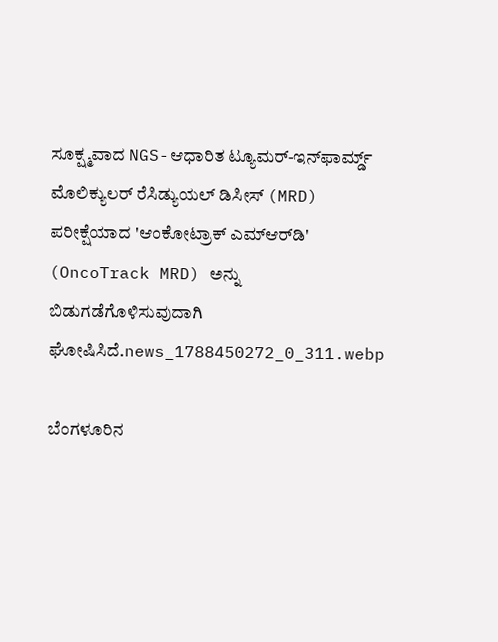ಸೂಕ್ಷ್ಮವಾದ NGS-ಆಧಾರಿತ ಟ್ಯೂಮರ್-ಇನ್‌ಫಾರ್ಮ್ಡ್ ಮೊಲಿಕ್ಯುಲರ್ ರೆಸಿಡ್ಯುಯಲ್ ಡಿಸೀಸ್ (MRD) ಪರೀಕ್ಷೆಯಾದ 'ಆಂಕೋಟ್ರಾಕ್ ಎಮ್‌ಆರ್‌ಡಿ' (OncoTrack MRD) ಅನ್ನು ಬಿಡುಗಡೆಗೊಳಿಸುವುದಾಗಿ ಘೋಷಿಸಿದೆ.news_1788450272_0_311.webp

ಬೆಂಗಳೂರಿನ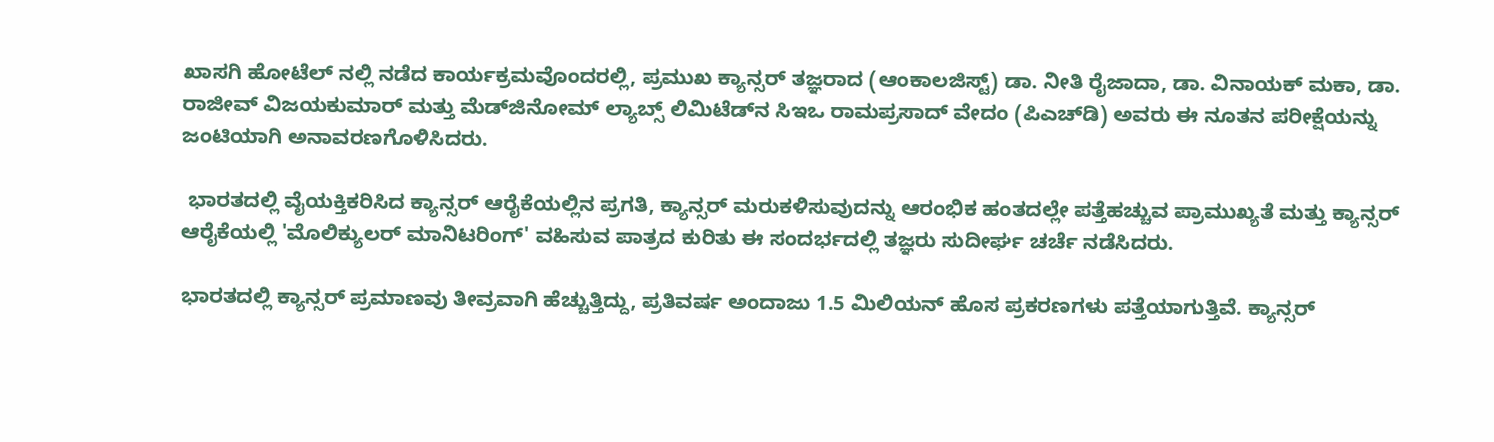ಖಾಸಗಿ ಹೋಟೆಲ್ ನಲ್ಲಿ ನಡೆದ ಕಾರ್ಯಕ್ರಮವೊಂದರಲ್ಲಿ, ಪ್ರಮುಖ ಕ್ಯಾನ್ಸರ್ ತಜ್ಞರಾದ (ಆಂಕಾಲಜಿಸ್ಟ್) ಡಾ. ನೀತಿ ರೈಜಾದಾ, ಡಾ. ವಿನಾಯಕ್ ಮಕಾ, ಡಾ. ರಾಜೀವ್ ವಿಜಯಕುಮಾರ್ ಮತ್ತು ಮೆಡ್‌ಜಿನೋಮ್ ಲ್ಯಾಬ್ಸ್ ಲಿಮಿಟೆಡ್‌ನ ಸಿಇಒ ರಾಮಪ್ರಸಾದ್ ವೇದಂ (ಪಿಎಚ್‌ಡಿ) ಅವರು ಈ ನೂತನ ಪರೀಕ್ಷೆಯನ್ನು ಜಂಟಿಯಾಗಿ ಅನಾವರಣಗೊಳಿಸಿದರು.

 ಭಾರತದಲ್ಲಿ ವೈಯಕ್ತಿಕರಿಸಿದ ಕ್ಯಾನ್ಸರ್ ಆರೈಕೆಯಲ್ಲಿನ ಪ್ರಗತಿ, ಕ್ಯಾನ್ಸರ್ ಮರುಕಳಿಸುವುದನ್ನು ಆರಂಭಿಕ ಹಂತದಲ್ಲೇ ಪತ್ತೆಹಚ್ಚುವ ಪ್ರಾಮುಖ್ಯತೆ ಮತ್ತು ಕ್ಯಾನ್ಸರ್ ಆರೈಕೆಯಲ್ಲಿ 'ಮೊಲಿಕ್ಯುಲರ್ ಮಾನಿಟರಿಂಗ್' ವಹಿಸುವ ಪಾತ್ರದ ಕುರಿತು ಈ ಸಂದರ್ಭದಲ್ಲಿ ತಜ್ಞರು ಸುದೀರ್ಘ ಚರ್ಚೆ ನಡೆಸಿದರು.

ಭಾರತದಲ್ಲಿ ಕ್ಯಾನ್ಸರ್ ಪ್ರಮಾಣವು ತೀವ್ರವಾಗಿ ಹೆಚ್ಚುತ್ತಿದ್ದು, ಪ್ರತಿವರ್ಷ ಅಂದಾಜು 1.5 ಮಿಲಿಯನ್ ಹೊಸ ಪ್ರಕರಣಗಳು ಪತ್ತೆಯಾಗುತ್ತಿವೆ. ಕ್ಯಾನ್ಸರ್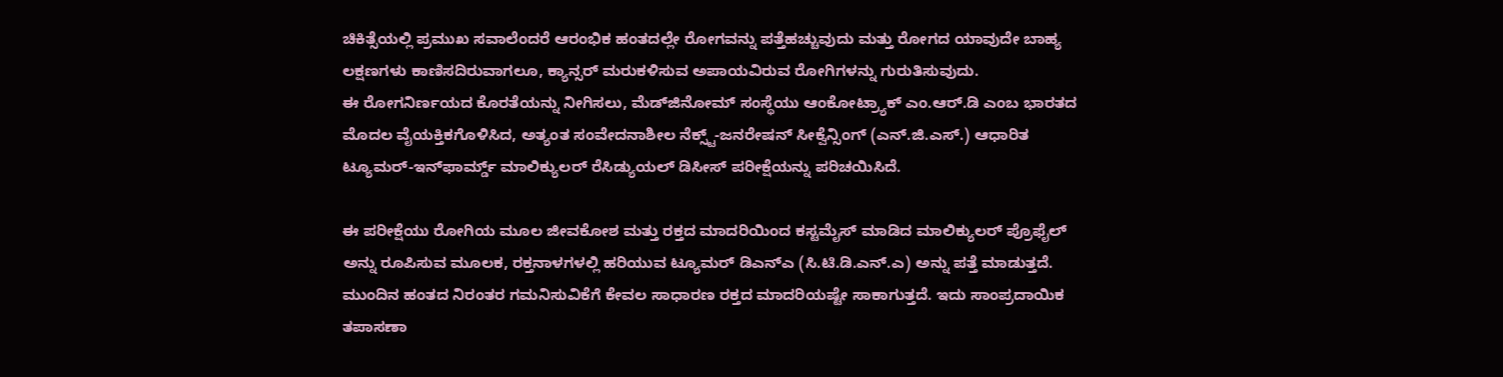ಚಿಕಿತ್ಸೆಯಲ್ಲಿ ಪ್ರಮುಖ ಸವಾಲೆಂದರೆ ಆರಂಭಿಕ ಹಂತದಲ್ಲೇ ರೋಗವನ್ನು ಪತ್ತೆಹಚ್ಚುವುದು ಮತ್ತು ರೋಗದ ಯಾವುದೇ ಬಾಹ್ಯ ಲಕ್ಷಣಗಳು ಕಾಣಿಸದಿರುವಾಗಲೂ, ಕ್ಯಾನ್ಸರ್ ಮರುಕಳಿಸುವ ಅಪಾಯವಿರುವ ರೋಗಿಗಳನ್ನು ಗುರುತಿಸುವುದು.
ಈ ರೋಗನಿರ್ಣಯದ ಕೊರತೆಯನ್ನು ನೀಗಿಸಲು, ಮೆಡ್‌ಜಿನೋಮ್ ಸಂಸ್ಥೆಯು ಆಂಕೋಟ್ರ್ಯಾಕ್ ಎಂ.ಆರ್‌.ಡಿ ಎಂಬ ಭಾರತದ ಮೊದಲ ವೈಯಕ್ತಿಕಗೊಳಿಸಿದ, ಅತ್ಯಂತ ಸಂವೇದನಾಶೀಲ ನೆಕ್ಸ್ಟ್-ಜನರೇಷನ್ ಸೀಕ್ವೆನ್ಸಿಂಗ್ (ಎನ್.ಜಿ.ಎಸ್.) ಆಧಾರಿತ ಟ್ಯೂಮರ್-ಇನ್‌ಫಾರ್ಮ್ಡ್ ಮಾಲಿಕ್ಯುಲರ್ ರೆಸಿಡ್ಯುಯಲ್ ಡಿಸೀಸ್ ಪರೀಕ್ಷೆಯನ್ನು ಪರಿಚಯಿಸಿದೆ.

ಈ ಪರೀಕ್ಷೆಯು ರೋಗಿಯ ಮೂಲ ಜೀವಕೋಶ ಮತ್ತು ರಕ್ತದ ಮಾದರಿಯಿಂದ ಕಸ್ಟಮೈಸ್ ಮಾಡಿದ ಮಾಲಿಕ್ಯುಲರ್ ಪ್ರೊಫೈಲ್ ಅನ್ನು ರೂಪಿಸುವ ಮೂಲಕ, ರಕ್ತನಾಳಗಳಲ್ಲಿ ಹರಿಯುವ ಟ್ಯೂಮರ್ ಡಿಎನ್‌ಎ (ಸಿ.ಟಿ.ಡಿ.ಎನ್.ಎ) ಅನ್ನು ಪತ್ತೆ ಮಾಡುತ್ತದೆ. ಮುಂದಿನ ಹಂತದ ನಿರಂತರ ಗಮನಿಸುವಿಕೆಗೆ ಕೇವಲ ಸಾಧಾರಣ ರಕ್ತದ ಮಾದರಿಯಷ್ಟೇ ಸಾಕಾಗುತ್ತದೆ. ಇದು ಸಾಂಪ್ರದಾಯಿಕ ತಪಾಸಣಾ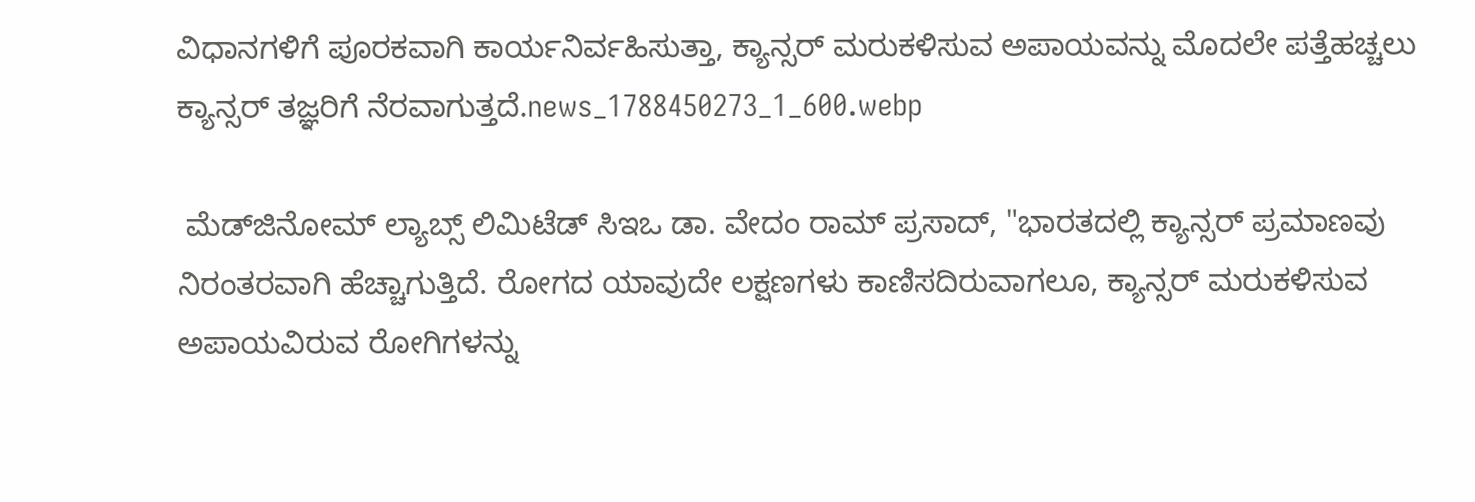ವಿಧಾನಗಳಿಗೆ ಪೂರಕವಾಗಿ ಕಾರ್ಯನಿರ್ವಹಿಸುತ್ತಾ, ಕ್ಯಾನ್ಸರ್ ಮರುಕಳಿಸುವ ಅಪಾಯವನ್ನು ಮೊದಲೇ ಪತ್ತೆಹಚ್ಚಲು ಕ್ಯಾನ್ಸರ್ ತಜ್ಞರಿಗೆ ನೆರವಾಗುತ್ತದೆ.news_1788450273_1_600.webp

 ಮೆಡ್‌ಜಿನೋಮ್ ಲ್ಯಾಬ್ಸ್ ಲಿಮಿಟೆಡ್‌ ಸಿಇಒ ಡಾ. ವೇದಂ ರಾಮ್‌ ಪ್ರಸಾದ್, "ಭಾರತದಲ್ಲಿ ಕ್ಯಾನ್ಸರ್ ಪ್ರಮಾಣವು ನಿರಂತರವಾಗಿ ಹೆಚ್ಚಾಗುತ್ತಿದೆ. ರೋಗದ ಯಾವುದೇ ಲಕ್ಷಣಗಳು ಕಾಣಿಸದಿರುವಾಗಲೂ, ಕ್ಯಾನ್ಸರ್ ಮರುಕಳಿಸುವ ಅಪಾಯವಿರುವ ರೋಗಿಗಳನ್ನು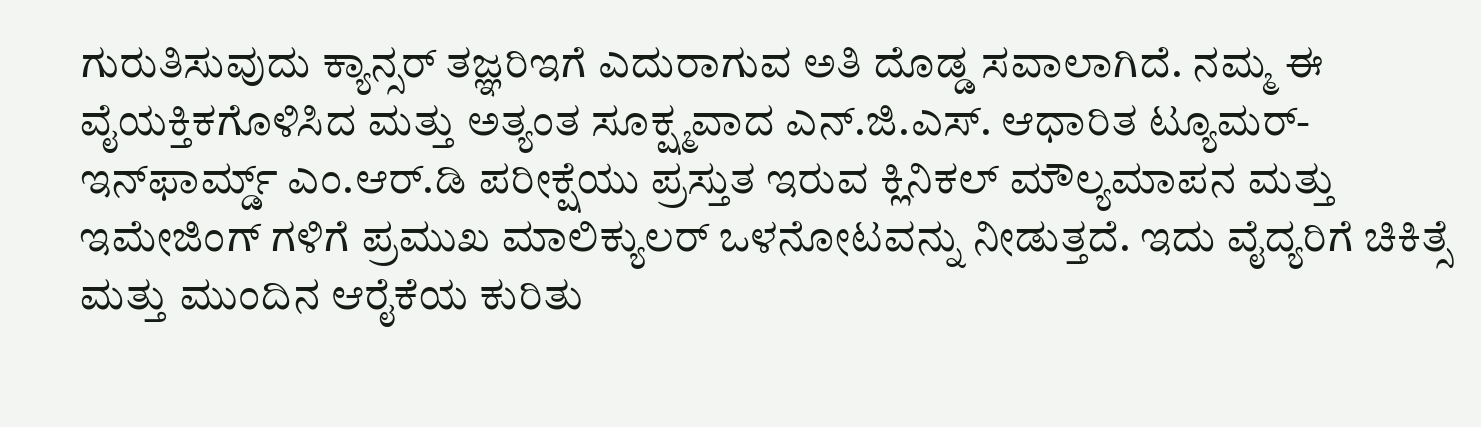ಗುರುತಿಸುವುದು ಕ್ಯಾನ್ಸರ್ ತಜ್ಞರಿಇಗೆ ಎದುರಾಗುವ ಅತಿ ದೊಡ್ಡ ಸವಾಲಾಗಿದೆ. ನಮ್ಮ ಈ ವೈಯಕ್ತಿಕಗೊಳಿಸಿದ ಮತ್ತು ಅತ್ಯಂತ ಸೂಕ್ಷ್ಮವಾದ ಎನ್.ಜಿ.ಎಸ್. ಆಧಾರಿತ ಟ್ಯೂಮರ್-ಇನ್‌ಫಾರ್ಮ್ಡ್ ಎಂ.ಆರ್‌.ಡಿ ಪರೀಕ್ಷೆಯು ಪ್ರಸ್ತುತ ಇರುವ ಕ್ಲಿನಿಕಲ್ ಮೌಲ್ಯಮಾಪನ ಮತ್ತು ಇಮೇಜಿಂಗ್‌ ಗಳಿಗೆ ಪ್ರಮುಖ ಮಾಲಿಕ್ಯುಲರ್ ಒಳನೋಟವನ್ನು ನೀಡುತ್ತದೆ. ಇದು ವೈದ್ಯರಿಗೆ ಚಿಕಿತ್ಸೆ ಮತ್ತು ಮುಂದಿನ ಆರೈಕೆಯ ಕುರಿತು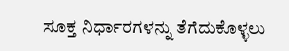ಸೂಕ್ತ ನಿರ್ಧಾರಗಳನ್ನು ತೆಗೆದುಕೊಳ್ಳಲು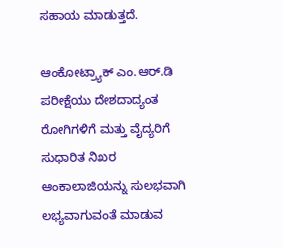ಸಹಾಯ ಮಾಡುತ್ತದೆ.

ಆಂಕೋಟ್ರ್ಯಾಕ್ ಎಂ.ಆರ್‌.ಡಿ ಪರೀಕ್ಷೆಯು ದೇಶದಾದ್ಯಂತ ರೋಗಿಗಳಿಗೆ ಮತ್ತು ವೈದ್ಯರಿಗೆ ಸುಧಾರಿತ ನಿಖರ ಆಂಕಾಲಾಜಿಯನ್ನು ಸುಲಭವಾಗಿ ಲಭ್ಯವಾಗುವಂತೆ ಮಾಡುವ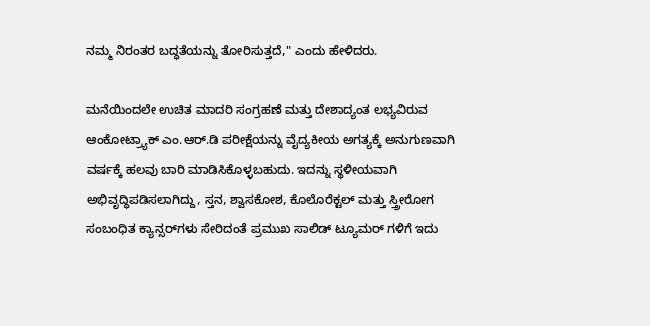ನಮ್ಮ ನಿರಂತರ ಬದ್ಧತೆಯನ್ನು ತೋರಿಸುತ್ತದೆ," ಎಂದು ಹೇಳಿದರು.

ಮನೆಯಿಂದಲೇ ಉಚಿತ ಮಾದರಿ ಸಂಗ್ರಹಣೆ ಮತ್ತು ದೇಶಾದ್ಯಂತ ಲಭ್ಯವಿರುವ ಆಂಕೋಟ್ರ್ಯಾಕ್ ಎಂ.ಆರ್‌.ಡಿ ಪರೀಕ್ಷೆಯನ್ನು ವೈದ್ಯಕೀಯ ಅಗತ್ಯಕ್ಕೆ ಅನುಗುಣವಾಗಿ ವರ್ಷಕ್ಕೆ ಹಲವು ಬಾರಿ ಮಾಡಿಸಿಕೊಳ್ಳಬಹುದು. ಇದನ್ನು ಸ್ಥಳೀಯವಾಗಿ ಅಭಿವೃದ್ಧಿಪಡಿಸಲಾಗಿದ್ದು, ಸ್ತನ, ಶ್ವಾಸಕೋಶ, ಕೊಲೊರೆಕ್ಟಲ್ ಮತ್ತು ಸ್ತ್ರೀರೋಗ ಸಂಬಂಧಿತ ಕ್ಯಾನ್ಸರ್‌ಗಳು ಸೇರಿದಂತೆ ಪ್ರಮುಖ ಸಾಲಿಡ್ ಟ್ಯೂಮರ್‌ ಗಳಿಗೆ ಇದು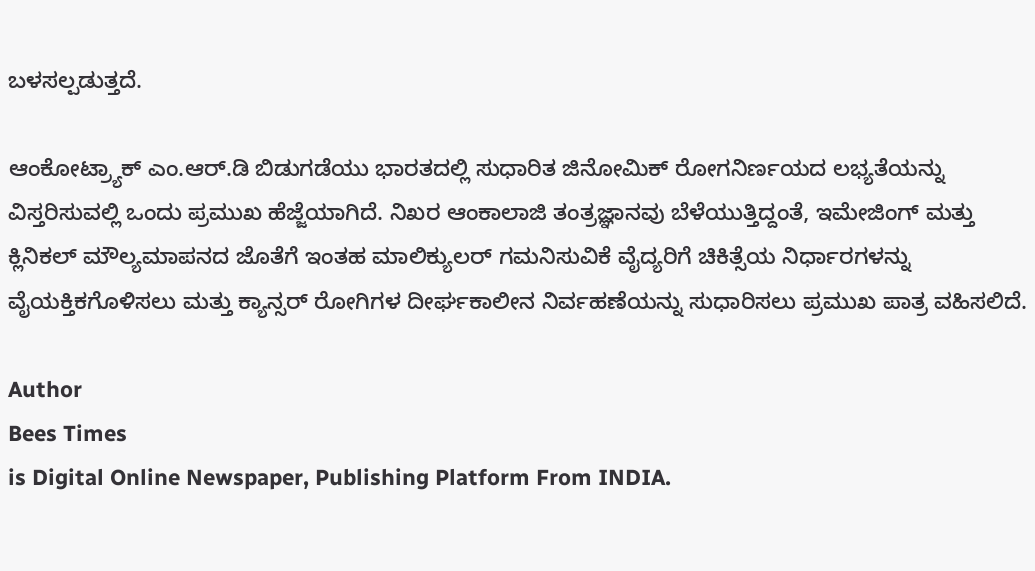ಬಳಸಲ್ಪಡುತ್ತದೆ.

ಆಂಕೋಟ್ರ್ಯಾಕ್ ಎಂ.ಆರ್‌.ಡಿ ಬಿಡುಗಡೆಯು ಭಾರತದಲ್ಲಿ ಸುಧಾರಿತ ಜಿನೋಮಿಕ್ ರೋಗನಿರ್ಣಯದ ಲಭ್ಯತೆಯನ್ನು ವಿಸ್ತರಿಸುವಲ್ಲಿ ಒಂದು ಪ್ರಮುಖ ಹೆಜ್ಜೆಯಾಗಿದೆ. ನಿಖರ ಆಂಕಾಲಾಜಿ ತಂತ್ರಜ್ಞಾನವು ಬೆಳೆಯುತ್ತಿದ್ದಂತೆ, ಇಮೇಜಿಂಗ್ ಮತ್ತು ಕ್ಲಿನಿಕಲ್ ಮೌಲ್ಯಮಾಪನದ ಜೊತೆಗೆ ಇಂತಹ ಮಾಲಿಕ್ಯುಲರ್ ಗಮನಿಸುವಿಕೆ ವೈದ್ಯರಿಗೆ ಚಿಕಿತ್ಸೆಯ ನಿರ್ಧಾರಗಳನ್ನು ವೈಯಕ್ತಿಕಗೊಳಿಸಲು ಮತ್ತು ಕ್ಯಾನ್ಸರ್ ರೋಗಿಗಳ ದೀರ್ಘಕಾಲೀನ ನಿರ್ವಹಣೆಯನ್ನು ಸುಧಾರಿಸಲು ಪ್ರಮುಖ ಪಾತ್ರ ವಹಿಸಲಿದೆ.

Author
Bees Times
is Digital Online Newspaper, Publishing Platform From INDIA.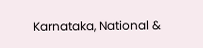Karnataka, National &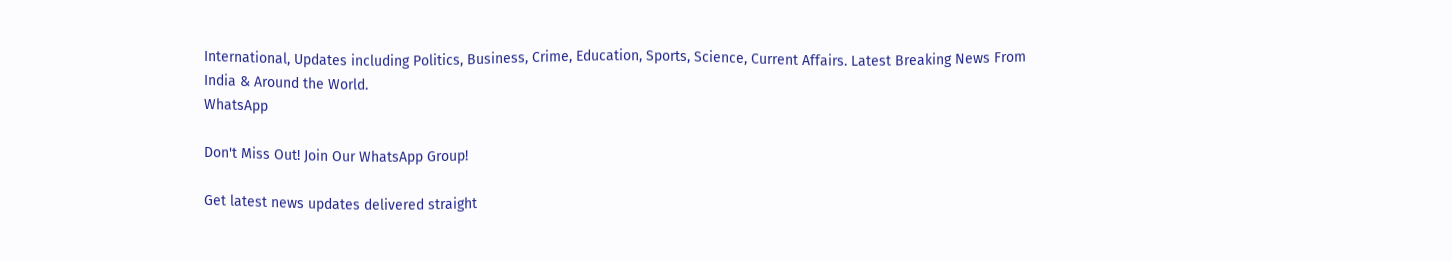International, Updates including Politics, Business, Crime, Education, Sports, Science, Current Affairs. Latest Breaking News From India & Around the World.
WhatsApp

Don't Miss Out! Join Our WhatsApp Group!

Get latest news updates delivered straight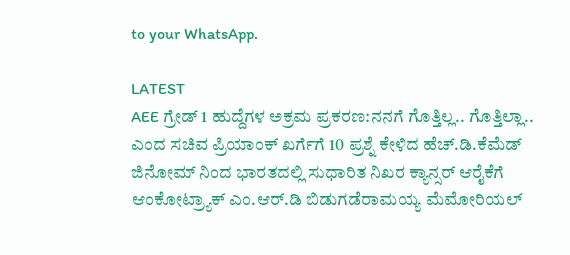to your WhatsApp.

LATEST
AEE ಗ್ರೇಡ್ 1 ಹುದ್ದೆಗಳ ಅಕ್ರಮ ಪ್ರಕರಣ:ನನಗೆ ಗೊತ್ತಿಲ್ಲ.. ಗೊತ್ತಿಲ್ಲಾ.. ಎಂದ ಸಚಿವ ಪ್ರಿಯಾಂಕ್ ಖರ್ಗೆಗೆ 10 ಪ್ರಶ್ನೆ ಕೇಳಿದ ಹೆಚ್.ಡಿ.ಕೆಮೆಡ್ ಜಿನೋಮ್ ನಿಂದ ಭಾರತದಲ್ಲಿ ಸುಧಾರಿತ ನಿಖರ ಕ್ಯಾನ್ಸರ್ ಆರೈಕೆಗೆ ಆಂಕೋಟ್ರ್ಯಾಕ್ ಎಂ.ಆರ್.ಡಿ ಬಿಡುಗಡೆರಾಮಯ್ಯ ಮೆಮೋರಿಯಲ್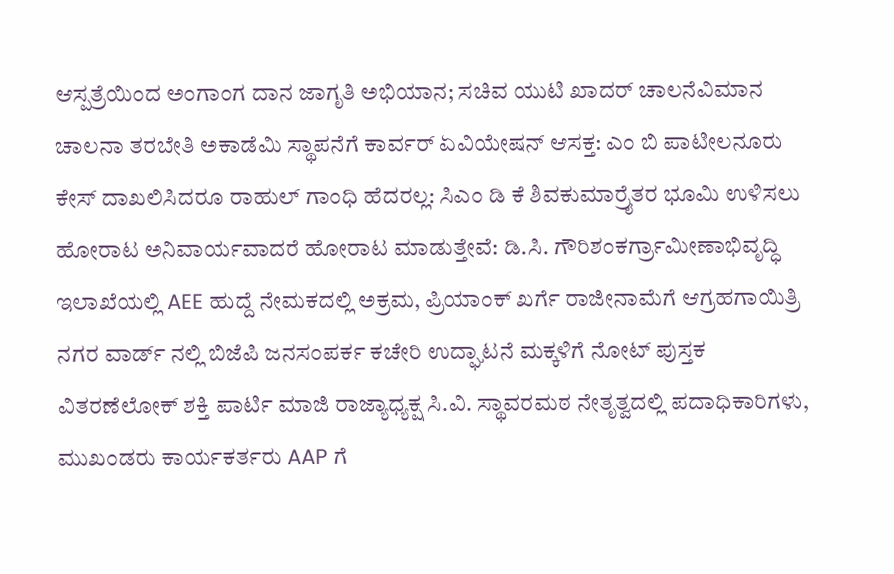ಆಸ್ಪತ್ರೆಯಿಂದ ಅಂಗಾಂಗ ದಾನ ಜಾಗೃತಿ ಅಭಿಯಾನ; ಸಚಿವ ಯುಟಿ ಖಾದರ್ ಚಾಲನೆವಿಮಾನ ಚಾಲನಾ ತರಬೇತಿ ಅಕಾಡೆಮಿ ಸ್ಥಾಪನೆಗೆ ಕಾರ್ವರ್ ಏವಿಯೇಷನ್ ಆಸಕ್ತ: ಎಂ ಬಿ ಪಾಟೀಲನೂರು ಕೇಸ್ ದಾಖಲಿಸಿದರೂ ರಾಹುಲ್ ಗಾಂಧಿ ಹೆದರಲ್ಲ: ಸಿಎಂ ಡಿ ಕೆ ಶಿವಕುಮಾರ್ರೈತರ ಭೂಮಿ ಉಳಿಸಲು ಹೋರಾಟ ಅನಿವಾರ್ಯವಾದರೆ ಹೋರಾಟ ಮಾಡುತ್ತೇವೆ: ಡಿ.ಸಿ. ಗೌರಿಶಂಕರ್ಗ್ರಾಮೀಣಾಭಿವೃದ್ಧಿ ಇಲಾಖೆಯಲ್ಲಿ AEE ಹುದ್ದೆ ನೇಮಕದಲ್ಲಿ ಅಕ್ರಮ, ಪ್ರಿಯಾಂಕ್‌ ಖರ್ಗೆ ರಾಜೀನಾಮೆಗೆ ಆಗ್ರಹಗಾಯಿತ್ರಿ ನಗರ ವಾರ್ಡ್ ನಲ್ಲಿ ಬಿಜೆಪಿ ಜನಸಂಪರ್ಕ ಕಚೇರಿ ಉದ್ಘಾಟನೆ ಮಕ್ಕಳಿಗೆ ನೋಟ್ ಪುಸ್ತಕ ವಿತರಣೆಲೋಕ್ ಶಕ್ತಿ ಪಾರ್ಟಿ ಮಾಜಿ ರಾಜ್ಯಾಧ್ಯಕ್ಷ ಸಿ.ವಿ. ಸ್ಥಾವರಮಠ ನೇತೃತ್ವದಲ್ಲಿ ಪದಾಧಿಕಾರಿಗಳು, ಮುಖಂಡರು ಕಾರ್ಯಕರ್ತರು AAP ಗೆ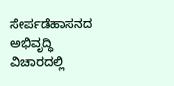ಸೇರ್ಪಡೆಹಾಸನದ ಅಭಿವೃದ್ಧಿ ವಿಚಾರದಲ್ಲಿ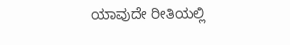ಯಾವುದೇ ರೀತಿಯಲ್ಲಿ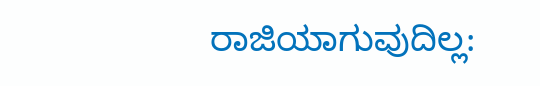ರಾಜಿಯಾಗುವುದಿಲ್ಲ: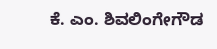ಕೆ. ಎಂ. ಶಿವಲಿಂಗೇಗೌಡ